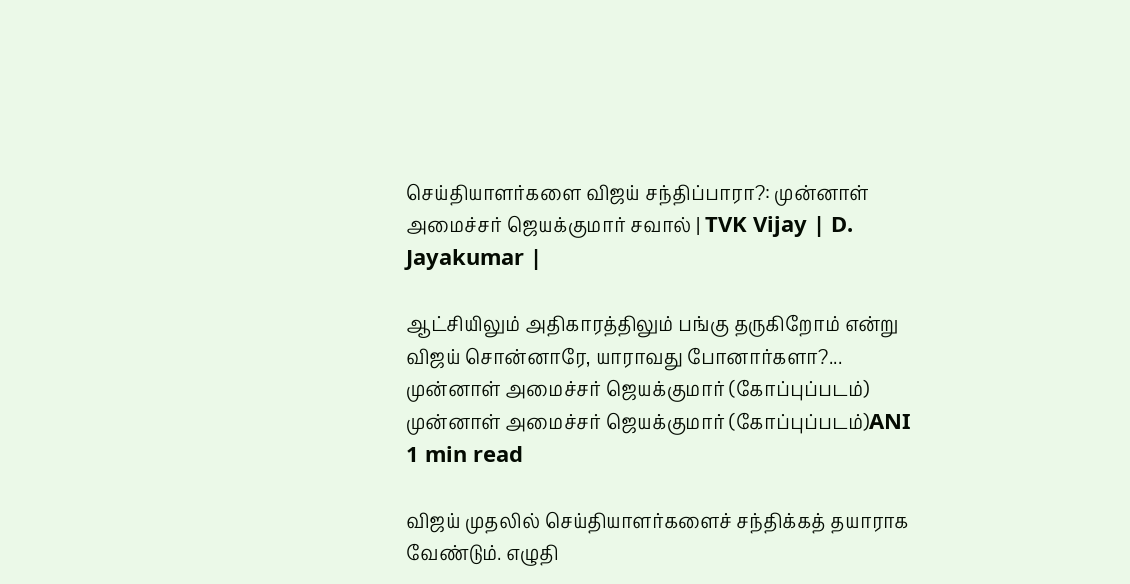செய்தியாளர்களை விஜய் சந்திப்பாரா?: முன்னாள் அமைச்சர் ஜெயக்குமார் சவால் | TVK Vijay | D. Jayakumar |

ஆட்சியிலும் அதிகாரத்திலும் பங்கு தருகிறோம் என்று விஜய் சொன்னாரே, யாராவது போனார்களா?...
முன்னாள் அமைச்சர் ஜெயக்குமார் (கோப்புப்படம்)
முன்னாள் அமைச்சர் ஜெயக்குமார் (கோப்புப்படம்)ANI
1 min read

விஜய் முதலில் செய்தியாளர்களைச் சந்திக்கத் தயாராக வேண்டும். எழுதி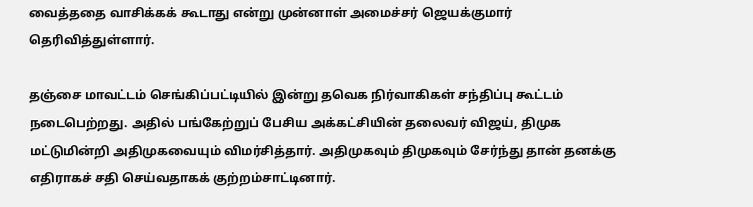வைத்ததை வாசிக்கக் கூடாது என்று முன்னாள் அமைச்சர் ஜெயக்குமார் தெரிவித்துள்ளார்.

தஞ்சை மாவட்டம் செங்கிப்பட்டியில் இன்று தவெக நிர்வாகிகள் சந்திப்பு கூட்டம் நடைபெற்றது. அதில் பங்கேற்றுப் பேசிய அக்கட்சியின் தலைவர் விஜய், திமுக மட்டுமின்றி அதிமுகவையும் விமர்சித்தார். அதிமுகவும் திமுகவும் சேர்ந்து தான் தனக்கு எதிராகச் சதி செய்வதாகக் குற்றம்சாட்டினார்.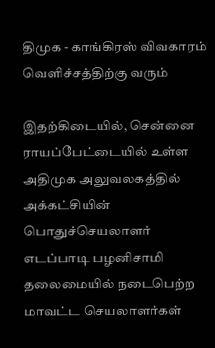திமுக - காங்கிரஸ் விவகாரம் வெளிச்சத்திற்கு வரும்

இதற்கிடையில், சென்னை ராயப்பேட்டையில் உள்ள அதிமுக அலுவலகத்தில் அக்கட்சியின் பொதுச்செயலாளர் எடப்பாடி பழனிசாமி தலைமையில் நடைபெற்ற மாவட்ட செயலாளர்கள்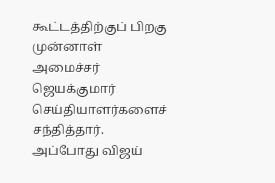கூட்டத்திற்குப் பிறகு முன்னாள் அமைச்சர் ஜெயக்குமார் செய்தியாளர்களைச் சந்தித்தார். அப்போது விஜய்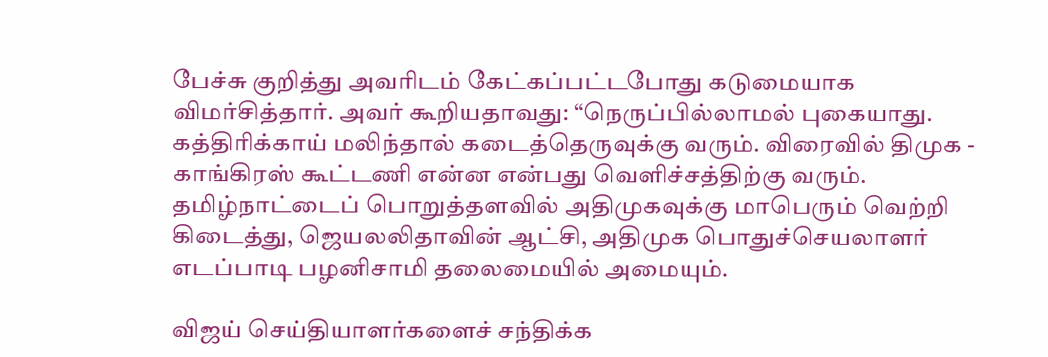பேச்சு குறித்து அவரிடம் கேட்கப்பட்டபோது கடுமையாக விமர்சித்தார். அவர் கூறியதாவது: “நெருப்பில்லாமல் புகையாது. கத்திரிக்காய் மலிந்தால் கடைத்தெருவுக்கு வரும். விரைவில் திமுக - காங்கிரஸ் கூட்டணி என்ன என்பது வெளிச்சத்திற்கு வரும். தமிழ்நாட்டைப் பொறுத்தளவில் அதிமுகவுக்கு மாபெரும் வெற்றி கிடைத்து, ஜெயலலிதாவின் ஆட்சி, அதிமுக பொதுச்செயலாளர் எடப்பாடி பழனிசாமி தலைமையில் அமையும்.

விஜய் செய்தியாளர்களைச் சந்திக்க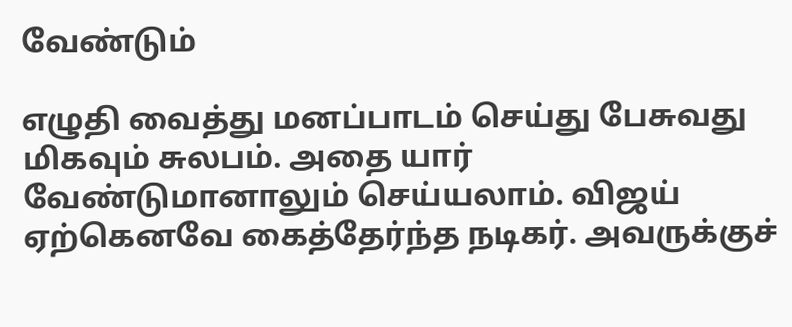வேண்டும்

எழுதி வைத்து மனப்பாடம் செய்து பேசுவது மிகவும் சுலபம். அதை யார் வேண்டுமானாலும் செய்யலாம். விஜய் ஏற்கெனவே கைத்தேர்ந்த நடிகர். அவருக்குச்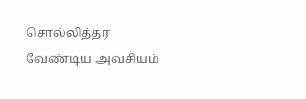சொல்லித்தர வேண்டிய அவசியம்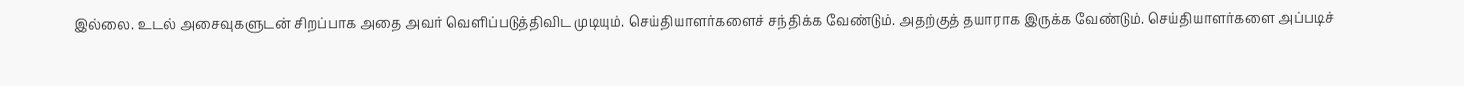இல்லை. உடல் அசைவுகளுடன் சிறப்பாக அதை அவர் வெளிப்படுத்திவிட முடியும். செய்தியாளர்களைச் சந்திக்க வேண்டும். அதற்குத் தயாராக இருக்க வேண்டும். செய்தியாளர்களை அப்படிச்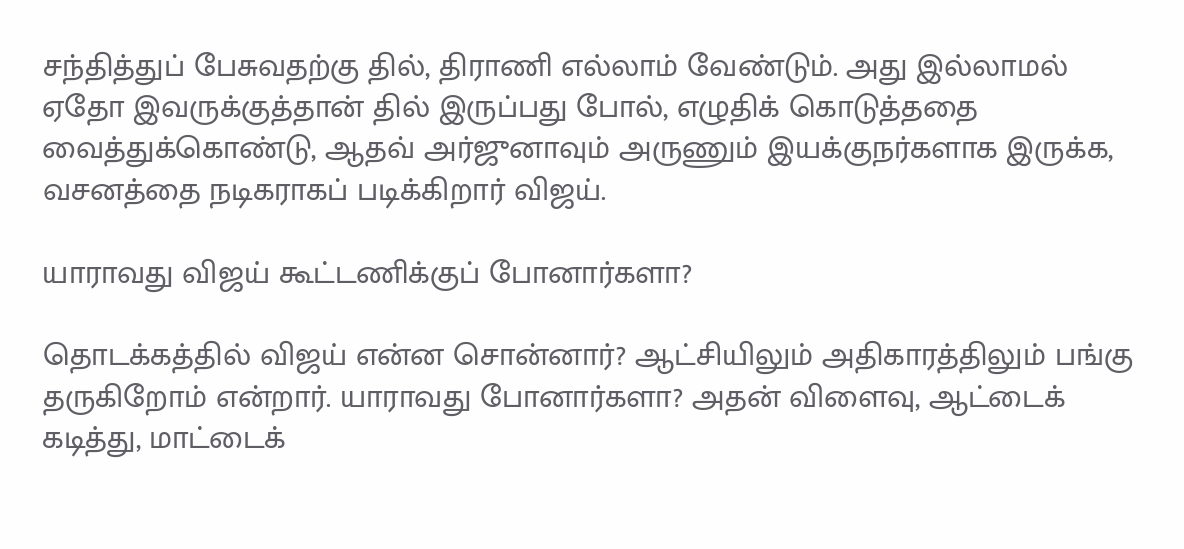சந்தித்துப் பேசுவதற்கு தில், திராணி எல்லாம் வேண்டும். அது இல்லாமல் ஏதோ இவருக்குத்தான் தில் இருப்பது போல், எழுதிக் கொடுத்ததை வைத்துக்கொண்டு, ஆதவ் அர்ஜுனாவும் அருணும் இயக்குநர்களாக இருக்க, வசனத்தை நடிகராகப் படிக்கிறார் விஜய்.

யாராவது விஜய் கூட்டணிக்குப் போனார்களா?

தொடக்கத்தில் விஜய் என்ன சொன்னார்? ஆட்சியிலும் அதிகாரத்திலும் பங்கு தருகிறோம் என்றார். யாராவது போனார்களா? அதன் விளைவு, ஆட்டைக் கடித்து, மாட்டைக்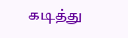கடித்து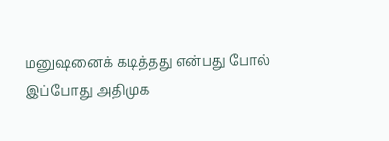மனுஷனைக் கடித்தது என்பது போல் இப்போது அதிமுக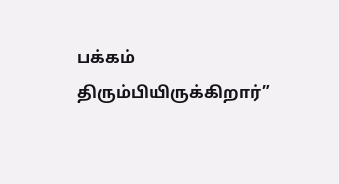பக்கம் திரும்பியிருக்கிறார்”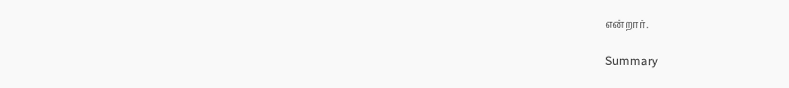என்றார்.

Summary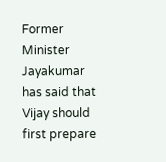Former Minister Jayakumar has said that Vijay should first prepare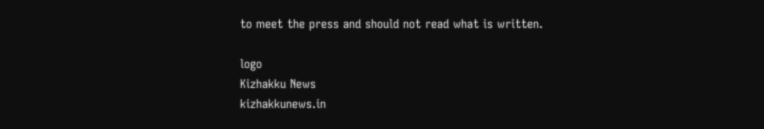to meet the press and should not read what is written.

logo
Kizhakku News
kizhakkunews.in